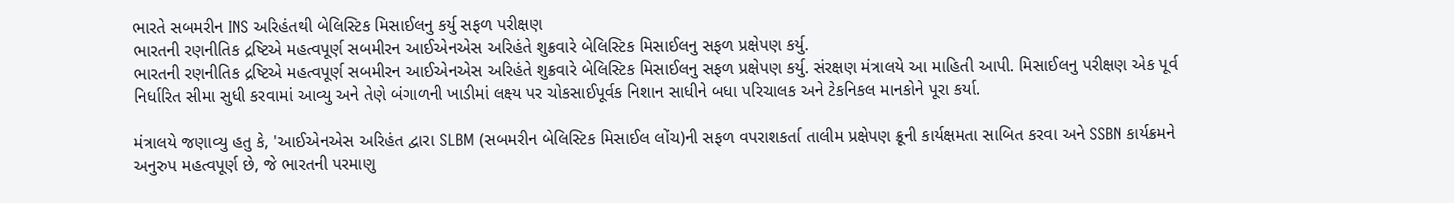ભારતે સબમરીન INS અરિહંતથી બેલિસ્ટિક મિસાઈલનુ કર્યુ સફળ પરીક્ષણ
ભારતની રણનીતિક દ્રષ્ટિએ મહત્વપૂર્ણ સબમીરન આઈએનએસ અરિહંતે શુક્રવારે બેલિસ્ટિક મિસાઈલનુ સફળ પ્રક્ષેપણ કર્યુ.
ભારતની રણનીતિક દ્રષ્ટિએ મહત્વપૂર્ણ સબમીરન આઈએનએસ અરિહંતે શુક્રવારે બેલિસ્ટિક મિસાઈલનુ સફળ પ્રક્ષેપણ કર્યુ. સંરક્ષણ મંત્રાલયે આ માહિતી આપી. મિસાઈલનુ પરીક્ષણ એક પૂર્વ નિર્ધારિત સીમા સુધી કરવામાં આવ્યુ અને તેણે બંગાળની ખાડીમાં લક્ષ્ય પર ચોકસાઈપૂર્વક નિશાન સાધીને બધા પરિચાલક અને ટેકનિકલ માનકોને પૂરા કર્યા.

મંત્રાલયે જણાવ્યુ હતુ કે, 'આઈએનએસ અરિહંત દ્વારા SLBM (સબમરીન બેલિસ્ટિક મિસાઈલ લોંચ)ની સફળ વપરાશકર્તા તાલીમ પ્રક્ષેપણ ક્રૂની કાર્યક્ષમતા સાબિત કરવા અને SSBN કાર્યક્રમને અનુરુપ મહત્વપૂર્ણ છે, જે ભારતની પરમાણુ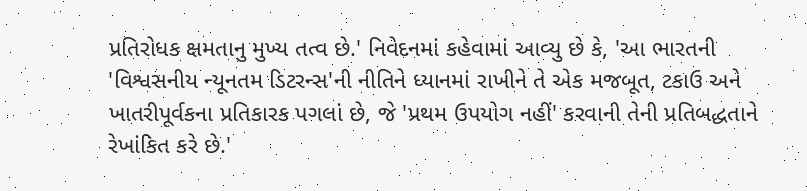પ્રતિરોધક ક્ષમતાનુ મુખ્ય તત્વ છે.' નિવેદનમાં કહેવામાં આવ્યુ છે કે, 'આ ભારતની 'વિશ્વસનીય ન્યૂનતમ ડિટરન્સ'ની નીતિને ધ્યાનમાં રાખીને તે એક મજબૂત, ટકાઉ અને ખાતરીપૂર્વકના પ્રતિકારક પગલાં છે, જે 'પ્રથમ ઉપયોગ નહીં' કરવાની તેની પ્રતિબદ્ધતાને રેખાંકિત કરે છે.'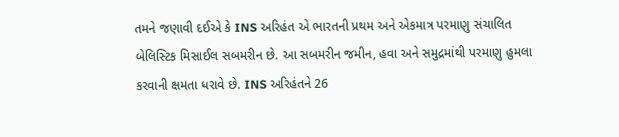તમને જણાવી દઈએ કે INS અરિહંત એ ભારતની પ્રથમ અને એકમાત્ર પરમાણુ સંચાલિત બેલિસ્ટિક મિસાઈલ સબમરીન છે. આ સબમરીન જમીન, હવા અને સમુદ્રમાંથી પરમાણુ હુમલા કરવાની ક્ષમતા ધરાવે છે. INS અરિહંતને 26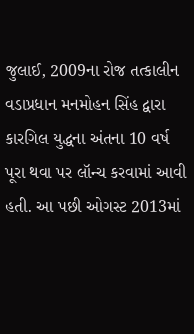જુલાઈ, 2009ના રોજ તત્કાલીન વડાપ્રધાન મનમોહન સિંહ દ્વારા કારગિલ યુદ્ધના અંતના 10 વર્ષ પૂરા થવા પર લૉન્ચ કરવામાં આવી હતી. આ પછી ઓગસ્ટ 2013માં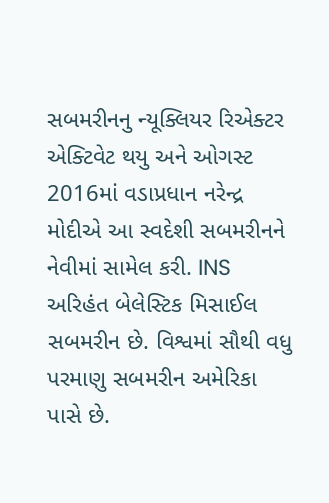સબમરીનનુ ન્યૂક્લિયર રિએક્ટર એક્ટિવેટ થયુ અને ઓગસ્ટ 2016માં વડાપ્રધાન નરેન્દ્ર મોદીએ આ સ્વદેશી સબમરીનને નેવીમાં સામેલ કરી. INS અરિહંત બેલેસ્ટિક મિસાઈલ સબમરીન છે. વિશ્વમાં સૌથી વધુ પરમાણુ સબમરીન અમેરિકા પાસે છે.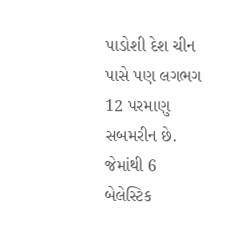પાડોશી દેશ ચીન પાસે પણ લગભગ 12 પરમાણુ સબમરીન છે. જેમાંથી 6 બેલેસ્ટિક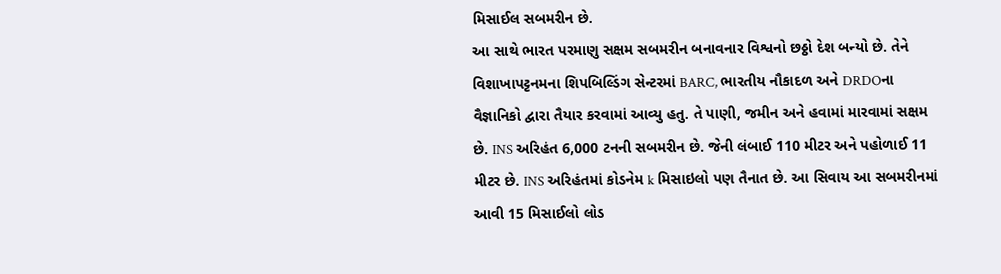મિસાઈલ સબમરીન છે.
આ સાથે ભારત પરમાણુ સક્ષમ સબમરીન બનાવનાર વિશ્વનો છઠ્ઠો દેશ બન્યો છે. તેને વિશાખાપટ્ટનમના શિપબિલ્ડિંગ સેન્ટરમાં BARC, ભારતીય નૌકાદળ અને DRDOના વૈજ્ઞાનિકો દ્વારા તૈયાર કરવામાં આવ્યુ હતુ. તે પાણી, જમીન અને હવામાં મારવામાં સક્ષમ છે. INS અરિહંત 6,000 ટનની સબમરીન છે. જેની લંબાઈ 110 મીટર અને પહોળાઈ 11 મીટર છે. INS અરિહંતમાં કોડનેમ k મિસાઇલો પણ તૈનાત છે. આ સિવાય આ સબમરીનમાં આવી 15 મિસાઈલો લોડ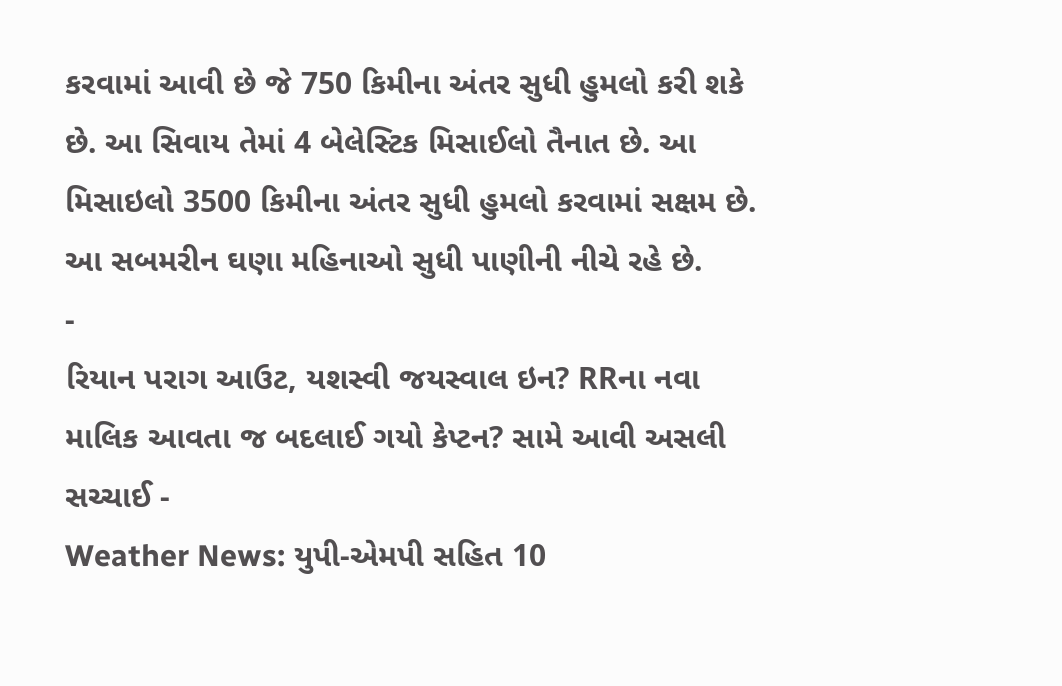કરવામાં આવી છે જે 750 કિમીના અંતર સુધી હુમલો કરી શકે છે. આ સિવાય તેમાં 4 બેલેસ્ટિક મિસાઈલો તૈનાત છે. આ મિસાઇલો 3500 કિમીના અંતર સુધી હુમલો કરવામાં સક્ષમ છે. આ સબમરીન ઘણા મહિનાઓ સુધી પાણીની નીચે રહે છે.
-
રિયાન પરાગ આઉટ, યશસ્વી જયસ્વાલ ઇન? RRના નવા માલિક આવતા જ બદલાઈ ગયો કેપ્ટન? સામે આવી અસલી સચ્ચાઈ -
Weather News: યુપી-એમપી સહિત 10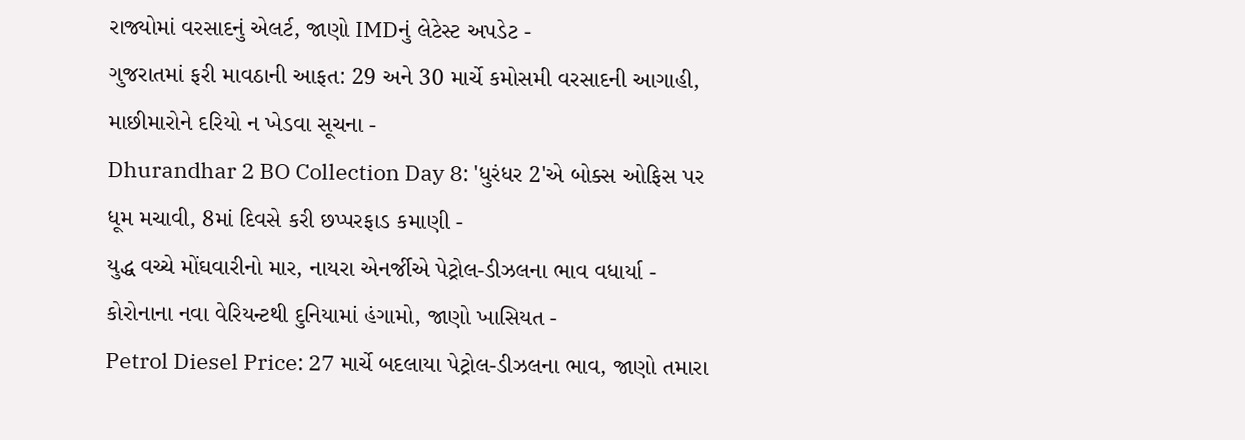રાજ્યોમાં વરસાદનું એલર્ટ, જાણો IMDનું લેટેસ્ટ અપડેટ -
ગુજરાતમાં ફરી માવઠાની આફત: 29 અને 30 માર્ચે કમોસમી વરસાદની આગાહી, માછીમારોને દરિયો ન ખેડવા સૂચના -
Dhurandhar 2 BO Collection Day 8: 'ધુરંધર 2'એ બોક્સ ઓફિસ પર ધૂમ મચાવી, 8માં દિવસે કરી છપ્પરફાડ કમાણી -
યુદ્ધ વચ્ચે મોંઘવારીનો માર, નાયરા એનર્જીએ પેટ્રોલ-ડીઝલના ભાવ વધાર્યા -
કોરોનાના નવા વેરિયન્ટથી દુનિયામાં હંગામો, જાણો ખાસિયત -
Petrol Diesel Price: 27 માર્ચે બદલાયા પેટ્રોલ-ડીઝલના ભાવ, જાણો તમારા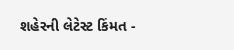શહેરની લેટેસ્ટ કિંમત -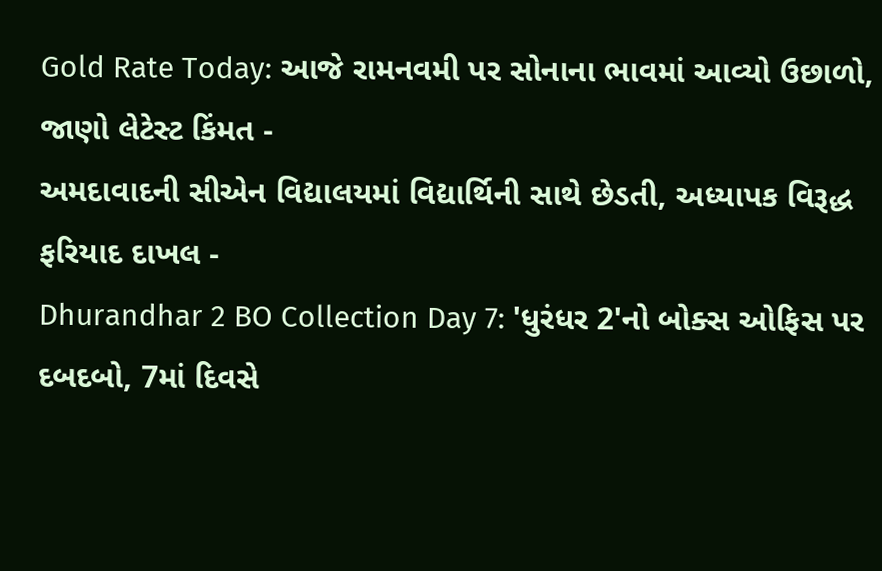Gold Rate Today: આજે રામનવમી પર સોનાના ભાવમાં આવ્યો ઉછાળો, જાણો લેટેસ્ટ કિંમત -
અમદાવાદની સીએન વિદ્યાલયમાં વિદ્યાર્થિની સાથે છેડતી, અધ્યાપક વિરૂદ્ધ ફરિયાદ દાખલ -
Dhurandhar 2 BO Collection Day 7: 'ધુરંધર 2'નો બોક્સ ઓફિસ પર દબદબો, 7માં દિવસે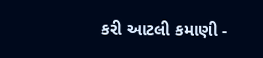કરી આટલી કમાણી -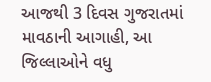આજથી 3 દિવસ ગુજરાતમાં માવઠાની આગાહી, આ જિલ્લાઓને વધુ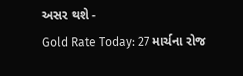અસર થશે -
Gold Rate Today: 27 માર્ચના રોજ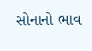સોનાનો ભાવ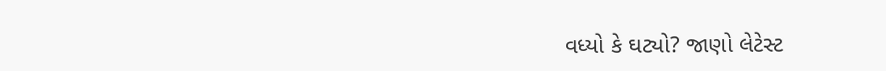વધ્યો કે ઘટ્યો? જાણો લેટેસ્ટ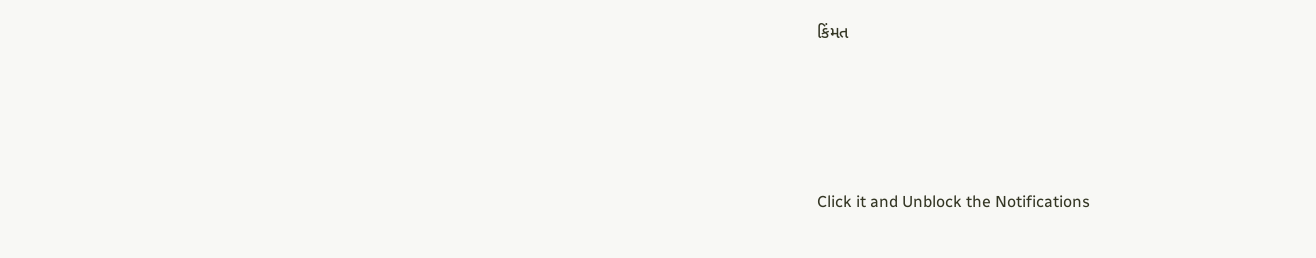કિંમત







Click it and Unblock the Notifications